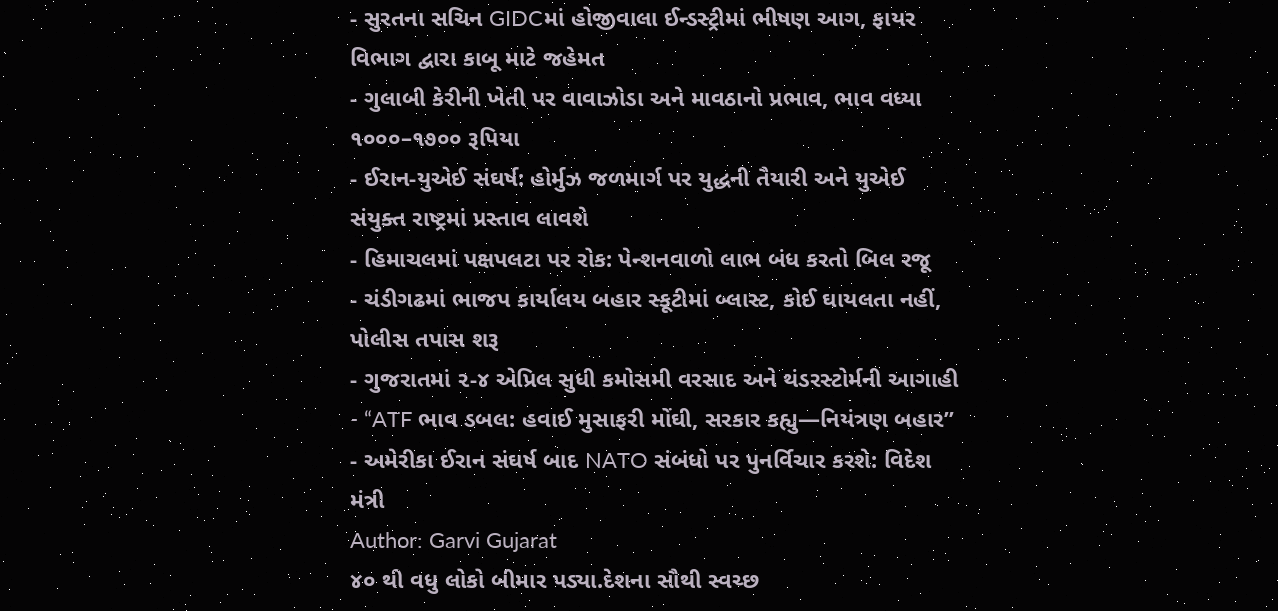- સુરતના સચિન GIDCમાં હોજીવાલા ઈન્ડસ્ટ્રીમાં ભીષણ આગ, ફાયર વિભાગ દ્વારા કાબૂ માટે જહેમત
- ગુલાબી કેરીની ખેતી પર વાવાઝોડા અને માવઠાનો પ્રભાવ, ભાવ વધ્યા ૧૦૦૦–૧૭૦૦ રૂપિયા
- ઈરાન-યુએઈ સંઘર્ષ: હોર્મુઝ જળમાર્ગ પર યુદ્ધની તૈયારી અને યુએઈ સંયુક્ત રાષ્ટ્રમાં પ્રસ્તાવ લાવશે
- હિમાચલમાં પક્ષપલટા પર રોક: પેન્શનવાળો લાભ બંધ કરતો બિલ રજૂ
- ચંડીગઢમાં ભાજપ કાર્યાલય બહાર સ્કૂટીમાં બ્લાસ્ટ, કોઈ ઘાયલતા નહીં, પોલીસ તપાસ શરૂ
- ગુજરાતમાં ૨-૪ એપ્રિલ સુધી કમોસમી વરસાદ અને થંડરસ્ટોર્મની આગાહી
- “ATF ભાવ ડબલ: હવાઈ મુસાફરી મોંઘી, સરકાર કહ્યુ—નિયંત્રણ બહાર”
- અમેરીકા ઈરાન સંઘર્ષ બાદ NATO સંબંધો પર પુનર્વિચાર કરશે: વિદેશ મંત્રી
Author: Garvi Gujarat
૪૦ થી વધુ લોકો બીમાર પડ્યા.દેશના સૌથી સ્વચ્છ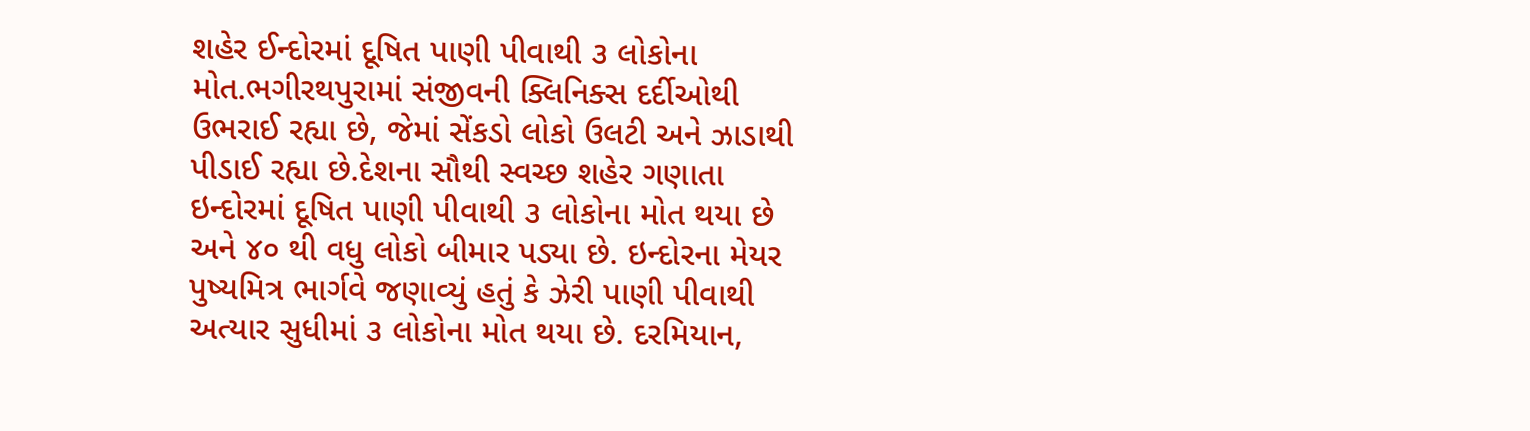શહેર ઈન્દોરમાં દૂષિત પાણી પીવાથી ૩ લોકોના મોત.ભગીરથપુરામાં સંજીવની ક્લિનિક્સ દર્દીઓથી ઉભરાઈ રહ્યા છે, જેમાં સેંકડો લોકો ઉલટી અને ઝાડાથી પીડાઈ રહ્યા છે.દેશના સૌથી સ્વચ્છ શહેર ગણાતા ઇન્દોરમાં દૂષિત પાણી પીવાથી ૩ લોકોના મોત થયા છે અને ૪૦ થી વધુ લોકો બીમાર પડ્યા છે. ઇન્દોરના મેયર પુષ્યમિત્ર ભાર્ગવે જણાવ્યું હતું કે ઝેરી પાણી પીવાથી અત્યાર સુધીમાં ૩ લોકોના મોત થયા છે. દરમિયાન,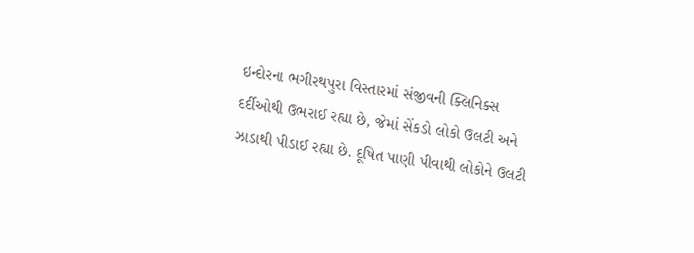ઇન્દોરના ભગીરથપુરા વિસ્તારમાં સંજીવની ક્લિનિક્સ દર્દીઓથી ઉભરાઈ રહ્યા છે, જેમાં સેંકડો લોકો ઉલટી અને ઝાડાથી પીડાઈ રહ્યા છે. દૂષિત પાણી પીવાથી લોકોને ઉલટી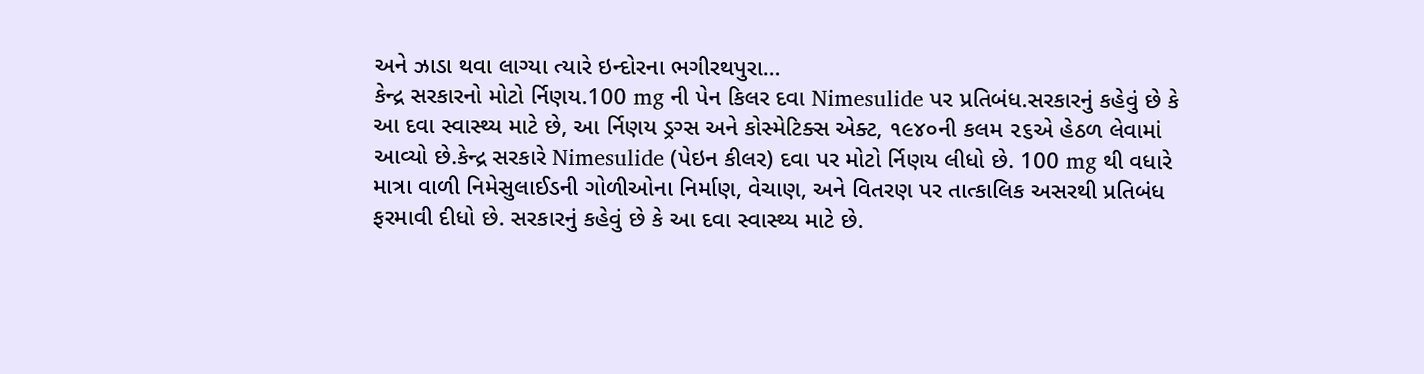અને ઝાડા થવા લાગ્યા ત્યારે ઇન્દોરના ભગીરથપુરા…
કેન્દ્ર સરકારનો મોટો ર્નિણય.100 mg ની પેન કિલર દવા Nimesulide પર પ્રતિબંધ.સરકારનું કહેવું છે કે આ દવા સ્વાસ્થ્ય માટે છે, આ ર્નિણય ડ્રગ્સ અને કોસ્મેટિક્સ એક્ટ, ૧૯૪૦ની કલમ ૨૬એ હેઠળ લેવામાં આવ્યો છે.કેન્દ્ર સરકારે Nimesulide (પેઇન કીલર) દવા પર મોટો ર્નિણય લીધો છે. 100 mg થી વધારે માત્રા વાળી નિમેસુલાઈડની ગોળીઓના નિર્માણ, વેચાણ, અને વિતરણ પર તાત્કાલિક અસરથી પ્રતિબંધ ફરમાવી દીધો છે. સરકારનું કહેવું છે કે આ દવા સ્વાસ્થ્ય માટે છે.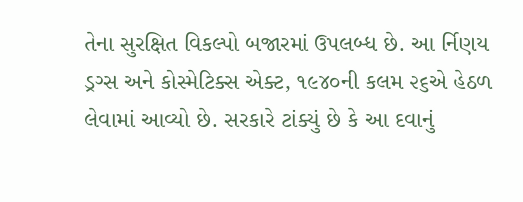તેના સુરક્ષિત વિકલ્પો બજારમાં ઉપલબ્ધ છે. આ ર્નિણય ડ્રગ્સ અને કોસ્મેટિક્સ એક્ટ, ૧૯૪૦ની કલમ ૨૬એ હેઠળ લેવામાં આવ્યો છે. સરકારે ટાંક્યું છે કે આ દવાનું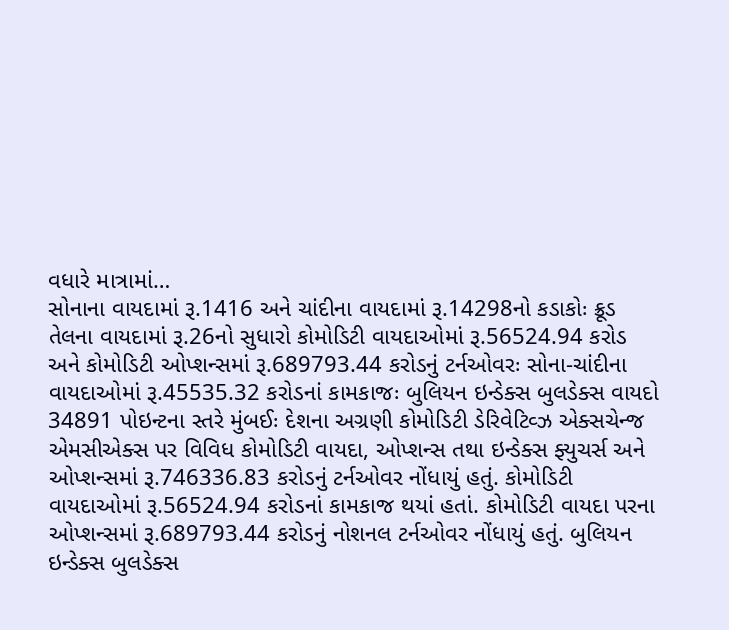વધારે માત્રામાં…
સોનાના વાયદામાં રૂ.1416 અને ચાંદીના વાયદામાં રૂ.14298નો કડાકોઃ ક્રૂડ તેલના વાયદામાં રૂ.26નો સુધારો કોમોડિટી વાયદાઓમાં રૂ.56524.94 કરોડ અને કોમોડિટી ઓપ્શન્સમાં રૂ.689793.44 કરોડનું ટર્નઓવરઃ સોના-ચાંદીના વાયદાઓમાં રૂ.45535.32 કરોડનાં કામકાજઃ બુલિયન ઇન્ડેક્સ બુલડેક્સ વાયદો 34891 પોઇન્ટના સ્તરે મુંબઈઃ દેશના અગ્રણી કોમોડિટી ડેરિવેટિવ્ઝ એક્સચેન્જ એમસીએક્સ પર વિવિધ કોમોડિટી વાયદા, ઓપ્શન્સ તથા ઇન્ડેક્સ ફ્યુચર્સ અને ઓપ્શન્સમાં રૂ.746336.83 કરોડનું ટર્નઓવર નોંધાયું હતું. કોમોડિટી વાયદાઓમાં રૂ.56524.94 કરોડનાં કામકાજ થયાં હતાં. કોમોડિટી વાયદા પરના ઓપ્શન્સમાં રૂ.689793.44 કરોડનું નોશનલ ટર્નઓવર નોંધાયું હતું. બુલિયન ઇન્ડેક્સ બુલડેક્સ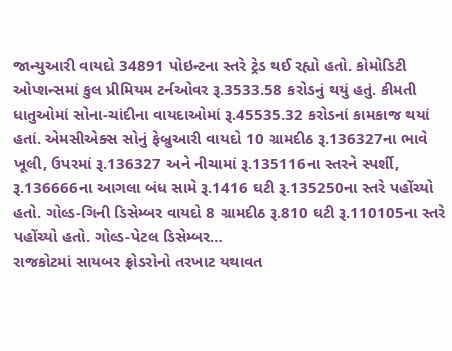જાન્યુઆરી વાયદો 34891 પોઇન્ટના સ્તરે ટ્રેડ થઈ રહ્યો હતો. કોમોડિટી ઓપ્શન્સમાં કુલ પ્રીમિયમ ટર્નઓવર રૂ.3533.58 કરોડનું થયું હતું. કીમતી ધાતુઓમાં સોના-ચાંદીના વાયદાઓમાં રૂ.45535.32 કરોડનાં કામકાજ થયાં હતાં. એમસીએક્સ સોનું ફેબ્રુઆરી વાયદો 10 ગ્રામદીઠ રૂ.136327ના ભાવે ખૂલી, ઉપરમાં રૂ.136327 અને નીચામાં રૂ.135116ના સ્તરને સ્પર્શી, રૂ.136666ના આગલા બંધ સામે રૂ.1416 ઘટી રૂ.135250ના સ્તરે પહોંચ્યો હતો. ગોલ્ડ-ગિની ડિસેમ્બર વાયદો 8 ગ્રામદીઠ રૂ.810 ઘટી રૂ.110105ના સ્તરે પહોંચ્યો હતો. ગોલ્ડ-પેટલ ડિસેમ્બર…
રાજકોટમાં સાયબર ફ્રોડરોનો તરખાટ યથાવત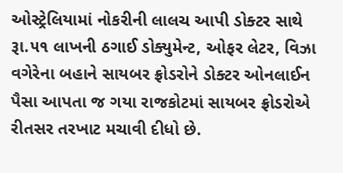ઓસ્ટ્રેલિયામાં નોકરીની લાલચ આપી ડોક્ટર સાથે રૂા.૫૧ લાખની ઠગાઈ ડોક્યુમેન્ટ, ઓફર લેટર, વિઝા વગેરેના બહાને સાયબર ફ્રોડરોને ડોક્ટર ઓનલાઈન પૈસા આપતા જ ગયા રાજકોટમાં સાયબર ફ્રોડરોએ રીતસર તરખાટ મચાવી દીધો છે.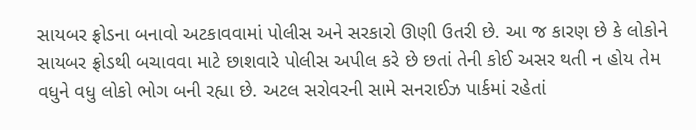સાયબર ફ્રોડના બનાવો અટકાવવામાં પોલીસ અને સરકારો ઊણી ઉતરી છે. આ જ કારણ છે કે લોકોને સાયબર ફ્રોડથી બચાવવા માટે છાશવારે પોલીસ અપીલ કરે છે છતાં તેની કોઈ અસર થતી ન હોય તેમ વધુને વધુ લોકો ભોગ બની રહ્યા છે. અટલ સરોવરની સામે સનરાઈઝ પાર્કમાં રહેતાં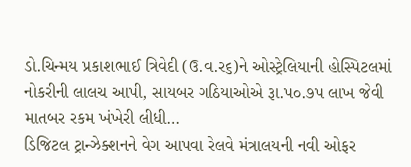ડો.ચિન્મય પ્રકાશભાઈ ત્રિવેદી (ઉ.વ.ર૬)ને ઓસ્ટ્રેલિયાની હોસ્પિટલમાં નોકરીની લાલચ આપી, સાયબર ગઠિયાઓએ રૂા.પ૦.૭પ લાખ જેવી માતબર રકમ ખંખેરી લીધી…
ડિજિટલ ટ્રાન્ઝેક્શનને વેગ આપવા રેલવે મંત્રાલયની નવી ઓફર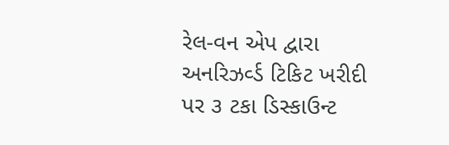રેલ-વન એપ દ્વારા અનરિઝર્વ્ડ ટિકિટ ખરીદી પર ૩ ટકા ડિસ્કાઉન્ટ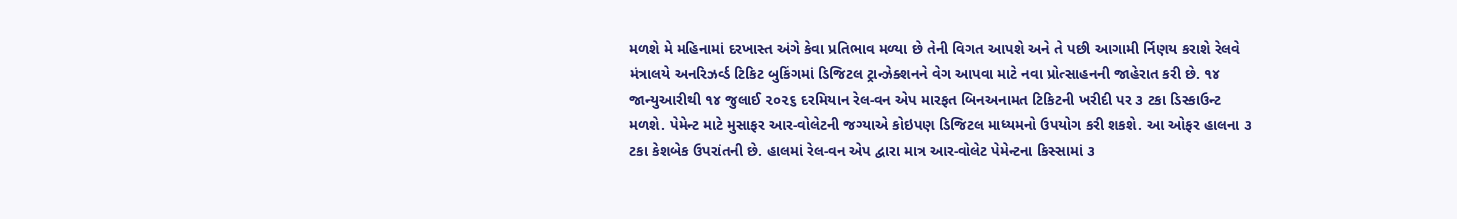મળશે મે મહિનામાં દરખાસ્ત અંગે કેવા પ્રતિભાવ મળ્યા છે તેની વિગત આપશે અને તે પછી આગામી ર્નિણય કરાશે રેલવે મંત્રાલયે અનરિઝર્વ્ડ ટિકિટ બુકિંગમાં ડિજિટલ ટ્રાન્ઝેક્શનને વેગ આપવા માટે નવા પ્રોત્સાહનની જાહેરાત કરી છે. ૧૪ જાન્યુઆરીથી ૧૪ જુલાઈ ૨૦૨૬ દરમિયાન રેલ-વન એપ મારફત બિનઅનામત ટિકિટની ખરીદી પર ૩ ટકા ડિસ્કાઉન્ટ મળશે. પેમેન્ટ માટે મુસાફર આર-વોલેટની જગ્યાએ કોઇપણ ડિજિટલ માધ્યમનો ઉપયોગ કરી શકશે. આ ઓફર હાલના ૩ ટકા કેશબેક ઉપરાંતની છે. હાલમાં રેલ-વન એપ દ્વારા માત્ર આર-વોલેટ પેમેન્ટના કિસ્સામાં ૩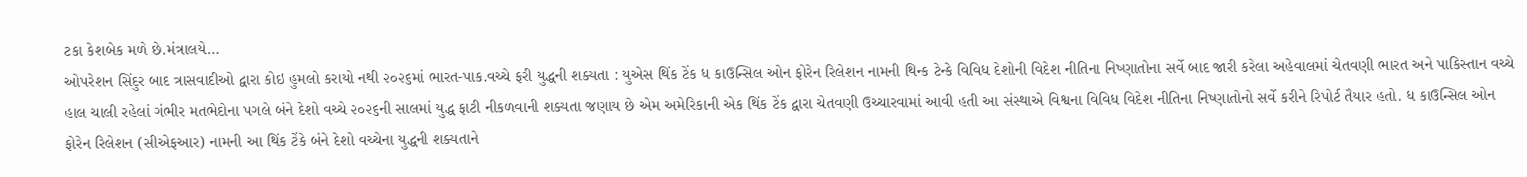ટકા કેશબેક મળે છે.મંત્રાલયે…
ઓપરેશન સિંદુર બાદ ત્રાસવાદીઓ દ્વારા કોઇ હુમલો કરાયો નથી ૨૦૨૬માં ભારત-પાક.વચ્ચે ફરી યુદ્ધની શક્યતા : યુએસ થિંક ટેંક ધ કાઉન્સિલ ઓન ફોરેન રિલેશન નામની થિન્ક ટેન્કે વિવિધ દેશોની વિદેશ નીતિના નિષ્ણાતોના સર્વે બાદ જારી કરેલા અહેવાલમાં ચેતવણી ભારત અને પાકિસ્તાન વચ્ચે હાલ ચાલી રહેલાં ગંભીર મતભેદોના પગલે બંને દેશો વચ્ચે ૨૦૨૬ની સાલમાં યુદ્ધ ફાટી નીકળવાની શક્યતા જણાય છે એમ અમેરિકાની એક થિંક ટેંક દ્વારા ચેતવણી ઉચ્ચારવામાં આવી હતી આ સંસ્થાએ વિશ્વના વિવિધ વિદેશ નીતિના નિષ્ણાતોનો સર્વે કરીને રિપોર્ટ તૈયાર હતો. ધ કાઉન્સિલ ઓન ફોરેન રિલેશન (સીએફઆર) નામની આ થિંક ટેંકે બંને દેશો વચ્ચેના યુદ્ધની શક્યતાને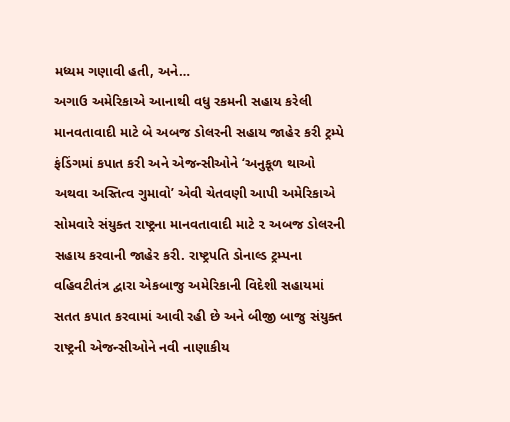મધ્યમ ગણાવી હતી, અને…
અગાઉ અમેરિકાએ આનાથી વધુ રકમની સહાય કરેલી માનવતાવાદી માટે બે અબજ ડોલરની સહાય જાહેર કરી ટ્રમ્પે ફંડિંગમાં કપાત કરી અને એજન્સીઓને ‘અનુકૂળ થાઓ અથવા અસ્તિત્વ ગુમાવો’ એવી ચેતવણી આપી અમેરિકાએ સોમવારે સંયુક્ત રાષ્ટ્રના માનવતાવાદી માટે ૨ અબજ ડોલરની સહાય કરવાની જાહેર કરી. રાષ્ટ્રપતિ ડોનાલ્ડ ટ્રમ્પના વહિવટીતંત્ર દ્વારા એકબાજુ અમેરિકાની વિદેશી સહાયમાં સતત કપાત કરવામાં આવી રહી છે અને બીજી બાજુ સંયુક્ત રાષ્ટ્રની એજન્સીઓને નવી નાણાકીય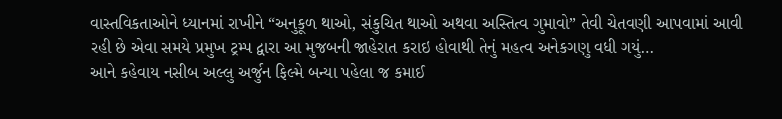વાસ્તવિકતાઓને ધ્યાનમાં રાખીને “અનુકૂળ થાઓ, સંકુચિત થાઓ અથવા અસ્તિત્વ ગુમાવો” તેવી ચેતવણી આપવામાં આવી રહી છે એવા સમયે પ્રમુખ ટ્રમ્પ દ્વારા આ મુજબની જાહેરાત કરાઇ હોવાથી તેનું મહત્વ અનેકગણુ વધી ગયું…
આને કહેવાય નસીબ અલ્લુ અર્જુન ફિલ્મે બન્યા પહેલા જ કમાઈ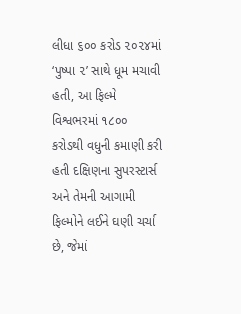લીધા ૬૦૦ કરોડ ૨૦૨૪માં ‘પુષ્પા ૨’ સાથે ધૂમ મચાવી હતી, આ ફિલ્મે વિશ્વભરમાં ૧૮૦૦ કરોડથી વધુની કમાણી કરી હતી દક્ષિણના સુપરસ્ટાર્સ અને તેમની આગામી ફિલ્મોને લઈને ઘણી ચર્ચા છે, જેમાં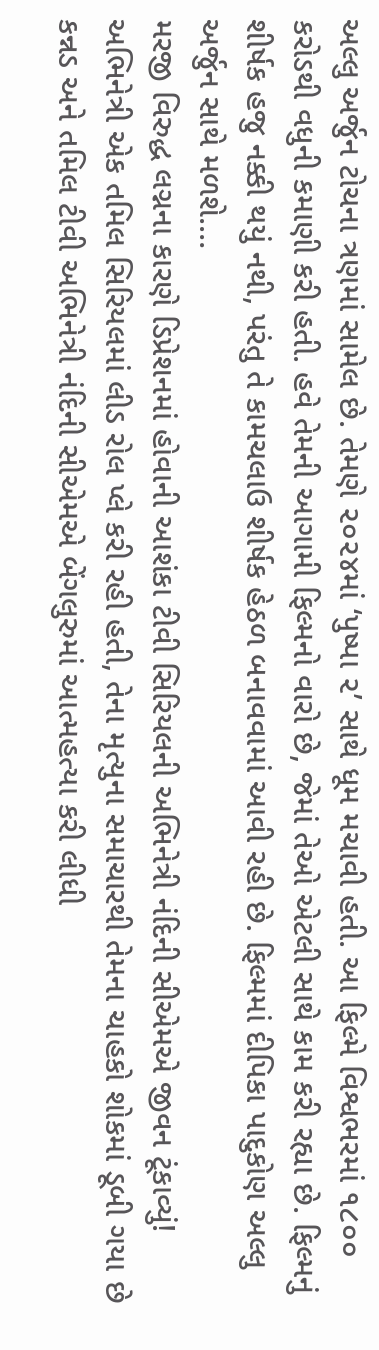અલ્લુ અર્જુન ટોચના ત્રણમાં સામેલ છે. તેમણે ૨૦૨૪માં ‘પુષ્પા ૨’ સાથે ધૂમ મચાવી હતી. આ ફિલ્મે વિશ્વભરમાં ૧૮૦૦ કરોડથી વધુની કમાણી કરી હતી. હવે તેમની આગામી ફિલ્મનો વારો છે, જેમાં તેઓ એટલી સાથે કામ કરી રહ્યા છે. ફિલ્મનું શીર્ષક હજુ નક્કી થયું નથી, પરંતુ તે કામચલાઉ શીર્ષક હેઠળ બનાવવામાં આવી રહી છે. ફિલ્મમાં દીપિકા પાદુકોણ અલ્લુ અર્જુન સાથે મળશે.…
મરજી વિરુદ્ધ લગ્નના કારણે ડિપ્રેશનમાં હોવાની આશંકા ટીવી સિરિયલની અભિનેત્રી નંદિની સીએમએ જીવન ટૂંકાવ્યું! અભિનેત્રી એક તમિલ સિરિયલમાં લીડ રોલ પ્લે કરી રહી હતી, તેના મૃત્યુના સમાચારથી તેમના ચાહકો શોકમાં ડૂબી ગયા છે કન્નડ અને તમિલ ટીવી અભિનેત્રી નંદિની સીએમએ બેંગલુરુમાં આત્મહત્યા કરી લીધી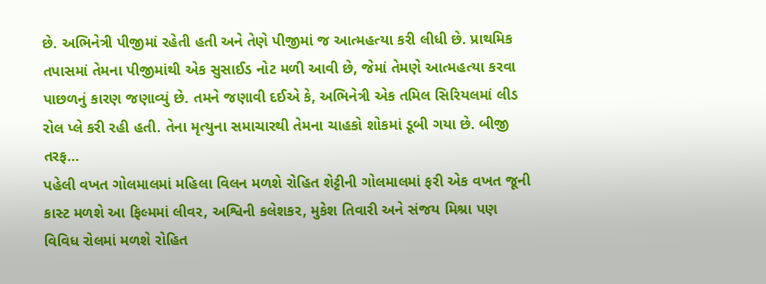છે. અભિનેત્રી પીજીમાં રહેતી હતી અને તેણે પીજીમાં જ આત્મહત્યા કરી લીધી છે. પ્રાથમિક તપાસમાં તેમના પીજીમાંથી એક સુસાઈડ નોટ મળી આવી છે, જેમાં તેમણે આત્મહત્યા કરવા પાછળનું કારણ જણાવ્યું છે. તમને જણાવી દઈએ કે, અભિનેત્રી એક તમિલ સિરિયલમાં લીડ રોલ પ્લે કરી રહી હતી. તેના મૃત્યુના સમાચારથી તેમના ચાહકો શોકમાં ડૂબી ગયા છે. બીજી તરફ…
પહેલી વખત ગોલમાલમાં મહિલા વિલન મળશે રોહિત શેટ્ટીની ગોલમાલમાં ફરી એક વખત જૂની કાસ્ટ મળશે આ ફિલ્મમાં લીવર, અશ્વિની કલેશકર, મુકેશ તિવારી અને સંજય મિશ્રા પણ વિવિધ રોલમાં મળશે રોહિત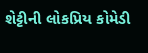શેટ્ટીની લોકપ્રિય કોમેડી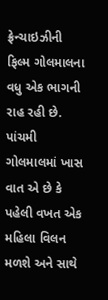ફ્રેન્ચાઇઝીની ફિલ્મ ગોલમાલના વધુ એક ભાગની રાહ રહી છે. પાંચમી ગોલમાલમાં ખાસ વાત એ છે કે પહેલી વખત એક મહિલા વિલન મળશે અને સાથે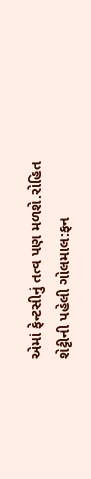એમાં ફેન્ટસીનું તત્વ પણ મળશે.રોહિત શેટ્ટીની પહેલી ગોલમાલ:ફન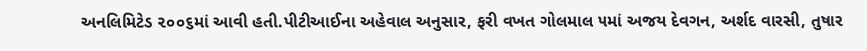અનલિમિટેડ ૨૦૦૬માં આવી હતી.પીટીઆઈના અહેવાલ અનુસાર, ફરી વખત ગોલમાલ ૫માં અજય દેવગન, અર્શદ વારસી, તુષાર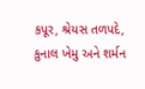કપૂર, શ્રેયસ તળપદે, કુનાલ ખેમુ અને શર્મન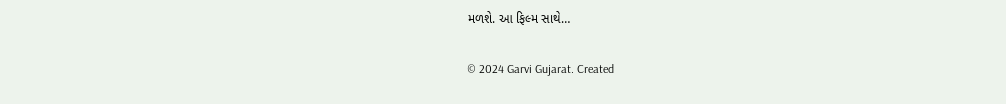મળશે. આ ફિલ્મ સાથે…

© 2024 Garvi Gujarat. Created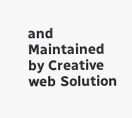and Maintained by Creative web Solution